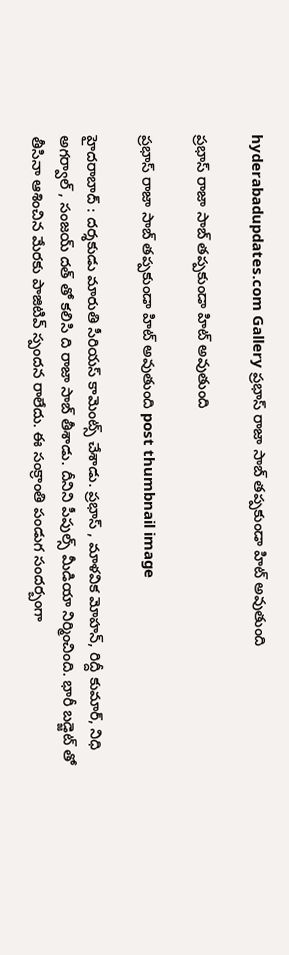hyderabadupdates.com Gallery ప్ర‌భాస్ రాజా సాబ్ త‌ప్ప‌కుండా హిట్ అవుతుంది

ప్ర‌భాస్ రాజా సాబ్ త‌ప్ప‌కుండా హిట్ అవుతుంది

ప్ర‌భాస్ రాజా సాబ్ త‌ప్ప‌కుండా హిట్ అవుతుంది post thumbnail image

హైద‌రాబాద్ : ద‌ర్శ‌కుడు మారుతి సీరియ‌స్ కామెంట్స్ చేశాడు. ప్ర‌భాస్ , మాళ‌విక మోహ‌న్, రిద్దీ కుమార్, నిధి అగ‌ర్వాల్ , సంజ‌య్ ద‌త్ తో క‌లిసి ది రాజా సాబ్ తీశాడు. దీనిని పీపుల్స్ మీడియా నిర్మించింది. భారీ బడ్జెట్ తో తీసినా ఆశించిన మేర‌కు పాజిటివ్ స్పంద‌న రాలేదు. ఈ సంక్రాంతి పండుగ సంద‌ర్బంగా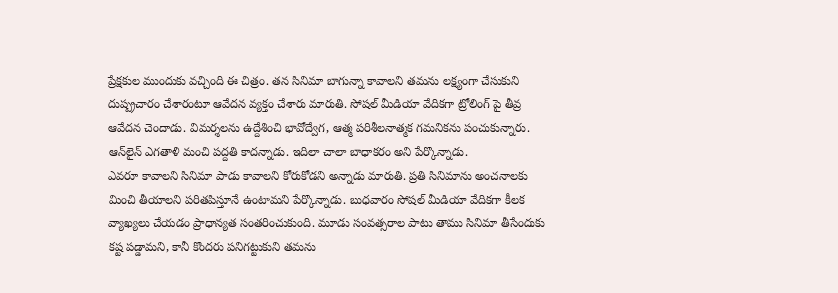ప్రేక్ష‌కుల ముందుకు వ‌చ్చింది ఈ చిత్రం. త‌న సినిమా బాగున్నా కావాల‌ని త‌మ‌ను ల‌క్ష్యంగా చేసుకుని దుష్ప్ర‌చారం చేశారంటూ ఆవేద‌న వ్య‌క్తం చేశారు మారుతి. సోష‌ల్ మీడియా వేదిక‌గా ట్రోలింగ్ పై తీవ్ర ఆవేద‌న చెందాడు. విమర్శలను ఉద్దేశించి భావోద్వేగ, ఆత్మ పరిశీలనాత్మక గమనికను పంచుకున్నారు. ఆన్‌లైన్ ఎగతాళి మంచి ప‌ద్ద‌తి కాద‌న్నాడు. ఇదిలా చాలా బాధాక‌రం అని పేర్కొన్నాడు.
ఎవ‌రూ కావాల‌ని సినిమా పాడు కావాల‌ని కోరుకోడ‌ని అన్నాడు మారుతి. ప్ర‌తి సినిమాను అంచ‌నాల‌కు మించి తీయాల‌ని ప‌రితపిస్తూనే ఉంటామ‌ని పేర్కొన్నాడు. బుధ‌వారం సోష‌ల్ మీడియా వేదిక‌గా కీల‌క వ్యాఖ్య‌లు చేయ‌డం ప్రాధాన్య‌త సంత‌రించుకుంది. మూడు సంవ‌త్స‌రాల పాటు తాము సినిమా తీసేందుకు క‌ష్ట ప‌డ్డామ‌ని, కానీ కొంద‌రు ప‌నిగ‌ట్టుకుని త‌మ‌ను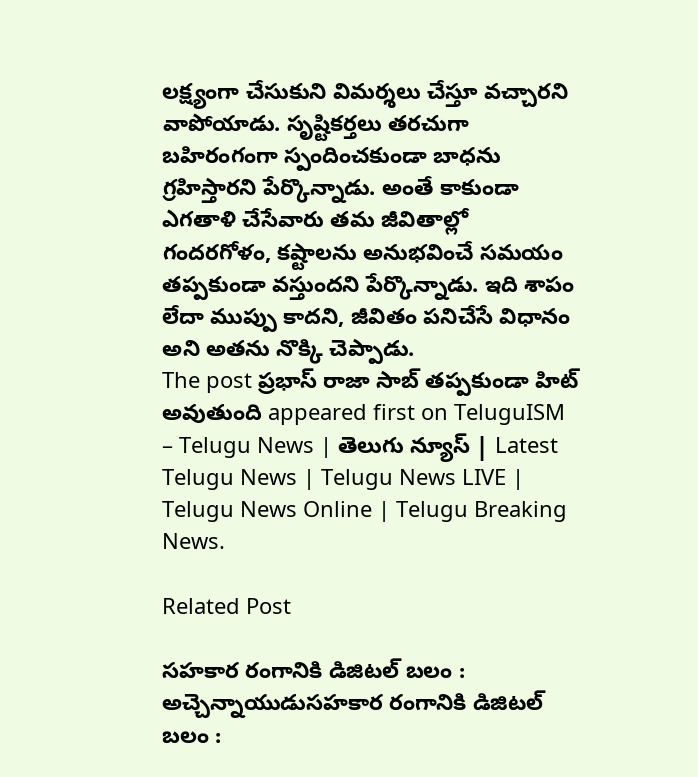లక్ష్యంగా చేసుకుని విమ‌ర్శ‌లు చేస్తూ వ‌చ్చార‌ని వాపోయాడు. సృష్టికర్తలు తరచుగా బహిరంగంగా స్పందించకుండా బాధను గ్రహిస్తారని పేర్కొన్నాడు. అంతే కాకుండా ఎగతాళి చేసేవారు తమ జీవితాల్లో గందరగోళం, కష్టాలను అనుభవించే సమయం త‌ప్ప‌కుండా వ‌స్తుంద‌ని పేర్కొన్నాడు. ఇది శాపం లేదా ముప్పు కాదని, జీవితం పనిచేసే విధానం అని అతను నొక్కి చెప్పాడు.
The post ప్ర‌భాస్ రాజా సాబ్ త‌ప్ప‌కుండా హిట్ అవుతుంది appeared first on TeluguISM – Telugu News | తెలుగు న్యూస్ | Latest Telugu News | Telugu News LIVE | Telugu News Online | Telugu Breaking News.

Related Post

సహకార రంగానికి డిజిటల్ బలం : అచ్చెన్నాయుడుసహకార రంగానికి డిజిటల్ బలం :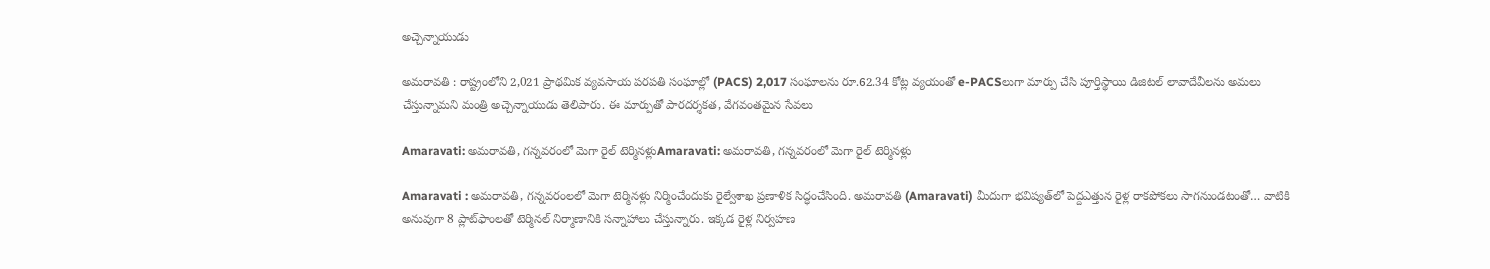అచ్చెన్నాయుడు

అమ‌రావ‌తి : రాష్ట్రంలోని 2,021 ప్రాథమిక వ్యవసాయ పరపతి సంఘాల్లో (PACS) 2,017 సంఘాలను రూ.62.34 కోట్ల వ్యయంతో e-PACSలుగా మార్పు చేసి పూర్తిస్థాయి డిజిటల్ లావాదేవీలను అమలు చేస్తున్నామని మంత్రి అచ్చెన్నాయుడు తెలిపారు. ఈ మార్పుతో పారదర్శకత, వేగవంతమైన సేవలు

Amaravati: అమరావతి, గన్నవరంలో మెగా రైల్‌ టెర్మినళ్లుAmaravati: అమరావతి, గన్నవరంలో మెగా రైల్‌ టెర్మినళ్లు

Amaravati : అమరావతి, గన్నవరంలలో మెగా టెర్మినళ్లు నిర్మించేందుకు రైల్వేశాఖ ప్రణాళిక సిద్ధంచేసింది. అమరావతి (Amaravati) మీదుగా భవిష్యత్‌లో పెద్దఎత్తున రైళ్ల రాకపోకలు సాగనుండటంతో… వాటికి అనువుగా 8 ప్లాట్‌ఫాంలతో టెర్మినల్‌ నిర్మాణానికి సన్నాహాలు చేస్తున్నారు. ఇక్కడ రైళ్ల నిర్వహణ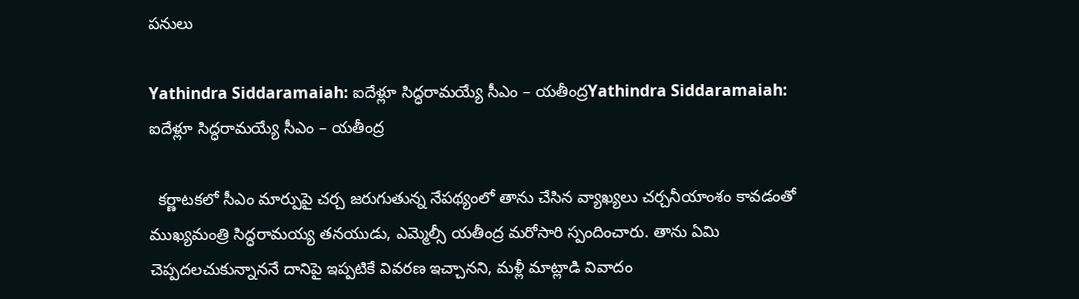పనులు

Yathindra Siddaramaiah: ఐదేళ్లూ సిద్ధరామయ్యే సీఎం – యతీంద్రYathindra Siddaramaiah: ఐదేళ్లూ సిద్ధరామయ్యే సీఎం – యతీంద్ర

  కర్ణాటకలో సీఎం మార్పుపై చర్చ జరుగుతున్న నేపథ్యంలో తాను చేసిన వ్యాఖ్యలు చర్చనీయాంశం కావడంతో ముఖ్యమంత్రి సిద్ధరామయ్య తనయుడు, ఎమ్మెల్సీ యతీంద్ర మరోసారి స్పందించారు. తాను ఏమి చెప్పదలచుకున్నాననే దానిపై ఇప్పటికే వివరణ ఇచ్చానని, మళ్లీ మాట్లాడి వివాదం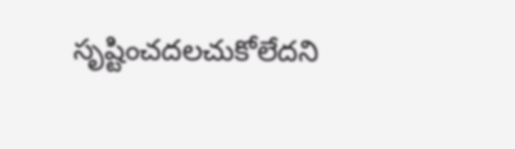సృష్టించదలచుకోలేదని